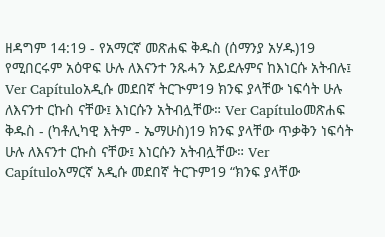ዘዳግም 14:19 - የአማርኛ መጽሐፍ ቅዱስ (ሰማንያ አሃዱ)19 የሚበርሩም አዕዋፍ ሁሉ ለእናንተ ንጹሓን አይደሉምና ከእነርሱ አትብሉ፤ Ver Capítuloአዲሱ መደበኛ ትርጒም19 ክንፍ ያላቸው ነፍሳት ሁሉ ለእናንተ ርኩስ ናቸው፤ እነርሱን አትብሏቸው። Ver Capítuloመጽሐፍ ቅዱስ - (ካቶሊካዊ እትም - ኤማሁስ)19 ክንፍ ያላቸው ጥቃቅን ነፍሳት ሁሉ ለእናንተ ርኩስ ናቸው፤ እነርሱን አትብሏቸው። Ver Capítuloአማርኛ አዲሱ መደበኛ ትርጉም19 “ክንፍ ያላቸው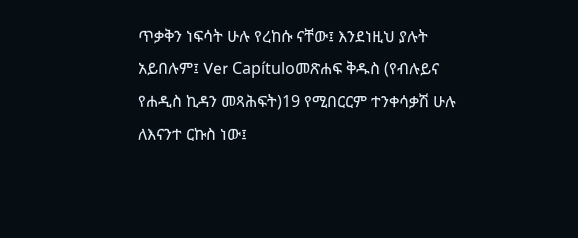ጥቃቅን ነፍሳት ሁሉ የረከሱ ናቸው፤ እንደነዚህ ያሉት አይበሉም፤ Ver Capítuloመጽሐፍ ቅዱስ (የብሉይና የሐዲስ ኪዳን መጻሕፍት)19 የሚበርርም ተንቀሳቃሽ ሁሉ ለእናንተ ርኩስ ነው፤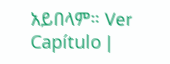አይበላም። Ver Capítulo |